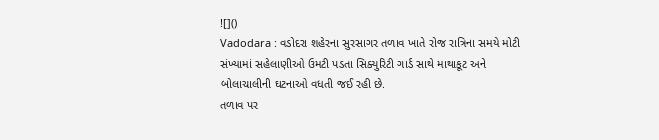![]()
Vadodara : વડોદરા શહેરના સુરસાગર તળાવ ખાતે રોજ રાત્રિના સમયે મોટી સંખ્યામાં સહેલાણીઓ ઉમટી પડતા સિક્યુરિટી ગાર્ડ સાથે માથાકૂટ અને બોલાચાલીની ઘટનાઓ વધતી જઈ રહી છે.
તળાવ પર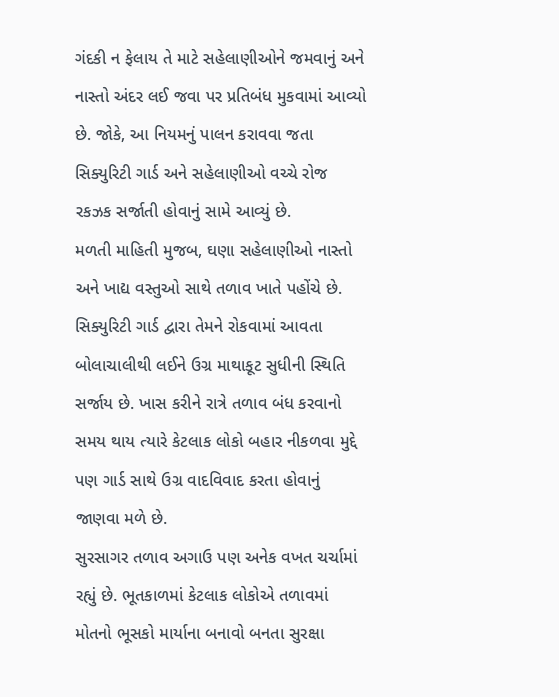ગંદકી ન ફેલાય તે માટે સહેલાણીઓને જમવાનું અને નાસ્તો અંદર લઈ જવા પર પ્રતિબંધ મુકવામાં આવ્યો છે. જોકે, આ નિયમનું પાલન કરાવવા જતા સિક્યુરિટી ગાર્ડ અને સહેલાણીઓ વચ્ચે રોજ રકઝક સર્જાતી હોવાનું સામે આવ્યું છે.
મળતી માહિતી મુજબ, ઘણા સહેલાણીઓ નાસ્તો અને ખાદ્ય વસ્તુઓ સાથે તળાવ ખાતે પહોંચે છે. સિક્યુરિટી ગાર્ડ દ્વારા તેમને રોકવામાં આવતા બોલાચાલીથી લઈને ઉગ્ર માથાકૂટ સુધીની સ્થિતિ સર્જાય છે. ખાસ કરીને રાત્રે તળાવ બંધ કરવાનો સમય થાય ત્યારે કેટલાક લોકો બહાર નીકળવા મુદ્દે પણ ગાર્ડ સાથે ઉગ્ર વાદવિવાદ કરતા હોવાનું જાણવા મળે છે.
સુરસાગર તળાવ અગાઉ પણ અનેક વખત ચર્ચામાં રહ્યું છે. ભૂતકાળમાં કેટલાક લોકોએ તળાવમાં મોતનો ભૂસકો માર્યાના બનાવો બનતા સુરક્ષા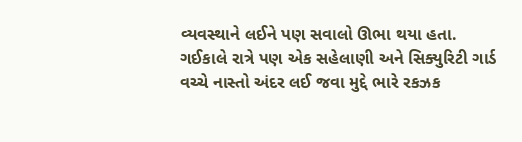વ્યવસ્થાને લઈને પણ સવાલો ઊભા થયા હતા.
ગઈકાલે રાત્રે પણ એક સહેલાણી અને સિક્યુરિટી ગાર્ડ વચ્ચે નાસ્તો અંદર લઈ જવા મુદ્દે ભારે રકઝક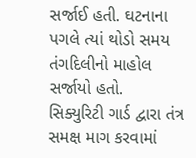સર્જાઈ હતી. ઘટનાના પગલે ત્યાં થોડો સમય તંગદિલીનો માહોલ સર્જાયો હતો.
સિક્યુરિટી ગાર્ડ દ્વારા તંત્ર સમક્ષ માગ કરવામાં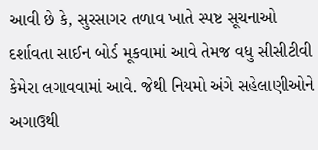આવી છે કે, સુરસાગર તળાવ ખાતે સ્પષ્ટ સૂચનાઓ દર્શાવતા સાઈન બોર્ડ મૂકવામાં આવે તેમજ વધુ સીસીટીવી કેમેરા લગાવવામાં આવે. જેથી નિયમો અંગે સહેલાણીઓને અગાઉથી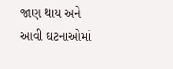જાણ થાય અને આવી ઘટનાઓમાં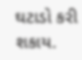ઘટાડો કરી શકાય.